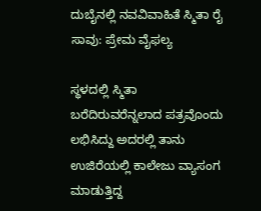ದುಬೈನಲ್ಲಿ ನವವಿವಾಹಿತೆ ಸ್ಮಿತಾ ರೈ ಸಾವು: ಪ್ರೇಮ ವೈಫಲ್ಯ

ಸ್ಥಳದಲ್ಲಿ ಸ್ಮಿತಾ ಬರೆದಿರುವರೆನ್ನಲಾದ ಪತ್ರವೊಂದು ಲಭಿಸಿದ್ದು ಅದರಲ್ಲಿ ತಾನು ಉಜಿರೆಯಲ್ಲಿ ಕಾಲೇಜು ವ್ಯಾಸಂಗ ಮಾಡುತ್ತಿದ್ದ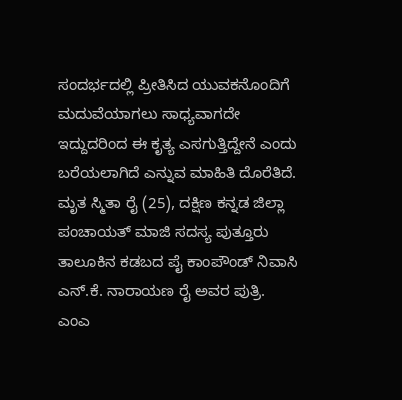ಸಂದರ್ಭದಲ್ಲಿ ಪ್ರೀತಿಸಿದ ಯುವಕನೊಂದಿಗೆ ಮದುವೆಯಾಗಲು ಸಾಧ್ಯವಾಗದೇ ಇದ್ದುದರಿಂದ ಈ ಕೃತ್ಯ ಎಸಗುತ್ತಿದ್ದೇನೆ ಎಂದು ಬರೆಯಲಾಗಿದೆ ಎನ್ನುವ ಮಾಹಿತಿ ದೊರೆತಿದೆ.
ಮೃತ ಸ್ಮಿತಾ ರೈ (25), ದಕ್ಷಿಣ ಕನ್ನಡ ಜಿಲ್ಲಾ ಪಂಚಾಯತ್ ಮಾಜಿ ಸದಸ್ಯ ಪುತ್ತೂರು ತಾಲೂಕಿನ ಕಡಬದ ಪೈ ಕಾಂಪೌಂಡ್ ನಿವಾಸಿ ಎನ್.ಕೆ. ನಾರಾಯಣ ರೈ ಅವರ ಪುತ್ರಿ. ಎಂಎ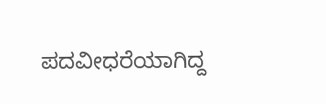ಪದವೀಧರೆಯಾಗಿದ್ದ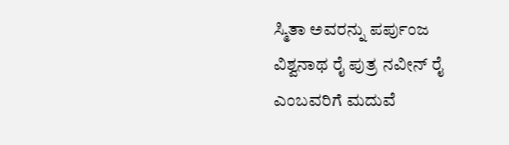ಸ್ಮಿತಾ ಅವರನ್ನು ಪರ್ಪುಂಜ ವಿಶ್ವನಾಥ ರೈ ಪುತ್ರ ನವೀನ್ ರೈ ಎಂಬವರಿಗೆ ಮದುವೆ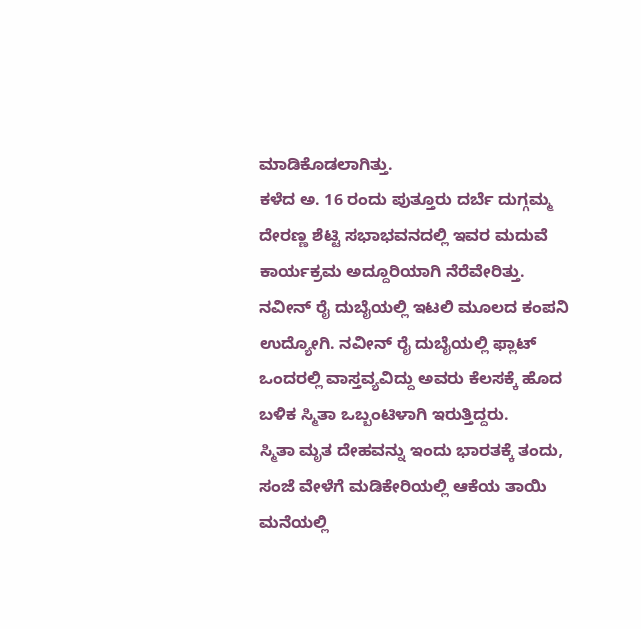ಮಾಡಿಕೊಡಲಾಗಿತ್ತು.
ಕಳೆದ ಅ. 16 ರಂದು ಪುತ್ತೂರು ದರ್ಬೆ ದುಗ್ಗಮ್ಮ ದೇರಣ್ಣ ಶೆಟ್ಟಿ ಸಭಾಭವನದಲ್ಲಿ ಇವರ ಮದುವೆ ಕಾರ್ಯಕ್ರಮ ಅದ್ದೂರಿಯಾಗಿ ನೆರೆವೇರಿತ್ತು. ನವೀನ್ ರೈ ದುಬೈಯಲ್ಲಿ ಇಟಲಿ ಮೂಲದ ಕಂಪನಿ ಉದ್ಯೋಗಿ. ನವೀನ್ ರೈ ದುಬೈಯಲ್ಲಿ ಫ್ಲಾಟ್ ಒಂದರಲ್ಲಿ ವಾಸ್ತವ್ಯವಿದ್ದು ಅವರು ಕೆಲಸಕ್ಕೆ ಹೊದ ಬಳಿಕ ಸ್ಮಿತಾ ಒಬ್ಬಂಟಿಳಾಗಿ ಇರುತ್ತಿದ್ದರು.
ಸ್ಮಿತಾ ಮೃತ ದೇಹವನ್ನು ಇಂದು ಭಾರತಕ್ಕೆ ತಂದು, ಸಂಜೆ ವೇಳೆಗೆ ಮಡಿಕೇರಿಯಲ್ಲಿ ಆಕೆಯ ತಾಯಿ ಮನೆಯಲ್ಲಿ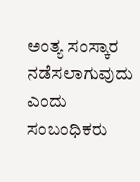ಅಂತ್ಯ ಸಂಸ್ಕಾರ ನಡೆಸಲಾಗುವುದು ಎಂದು ಸಂಬಂಧಿಕರು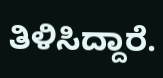ತಿಳಿಸಿದ್ದಾರೆ.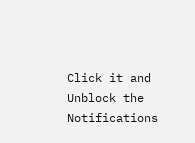Click it and Unblock the Notifications